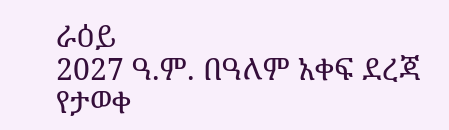ራዕይ
2027 ዓ.ም. በዓለም አቀፍ ደረጃ የታወቀ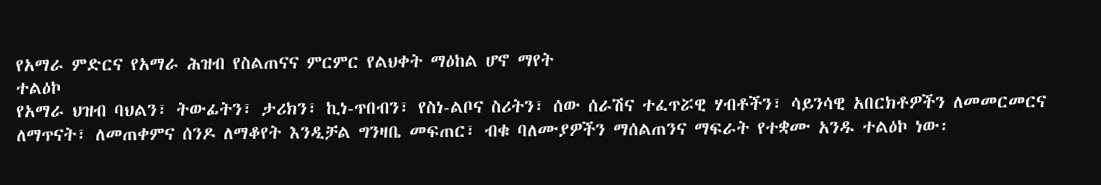የአማራ ምድርና የአማራ ሕዝብ የስልጠናና ምርምር የልህቀት ማዕከል ሆኖ ማየት
ተልዕኮ
የአማራ ህዝብ ባህልን፣ ትውፊትን፣ ታሪክን፣ ኪነ-ጥበብን፣ የስነ-ልቦና ስሪትን፣ ሰው ሰራሽና ተፈጥሯዊ ሃብቶችን፣ ሳይንሳዊ አበርክቶዎችን ለመመርመርና ለማጥናት፣ ለመጠቀምና ሰንዶ ለማቆየት እንዲቻል ግንዛቤ መፍጠር፣ ብቁ ባለሙያዎችን ማሰልጠንና ማፍራት የተቋሙ አንዱ ተልዕኮ ነው፡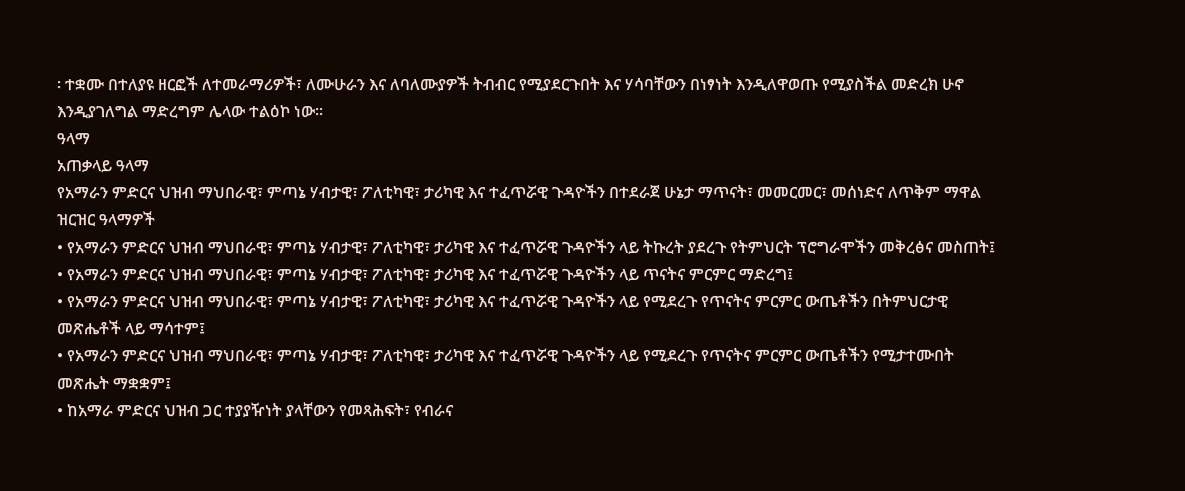፡ ተቋሙ በተለያዩ ዘርፎች ለተመራማሪዎች፣ ለሙሁራን እና ለባለሙያዎች ትብብር የሚያደርጉበት እና ሃሳባቸውን በነፃነት እንዲለዋወጡ የሚያስችል መድረክ ሁኖ እንዲያገለግል ማድረግም ሌላው ተልዕኮ ነው፡፡
ዓላማ
አጠቃላይ ዓላማ
የአማራን ምድርና ህዝብ ማህበራዊ፣ ምጣኔ ሃብታዊ፣ ፖለቲካዊ፣ ታሪካዊ እና ተፈጥሯዊ ጉዳዮችን በተደራጀ ሁኔታ ማጥናት፣ መመርመር፣ መሰነድና ለጥቅም ማዋል
ዝርዝር ዓላማዎች
• የአማራን ምድርና ህዝብ ማህበራዊ፣ ምጣኔ ሃብታዊ፣ ፖለቲካዊ፣ ታሪካዊ እና ተፈጥሯዊ ጉዳዮችን ላይ ትኩረት ያደረጉ የትምህርት ፕሮግራሞችን መቅረፅና መስጠት፤
• የአማራን ምድርና ህዝብ ማህበራዊ፣ ምጣኔ ሃብታዊ፣ ፖለቲካዊ፣ ታሪካዊ እና ተፈጥሯዊ ጉዳዮችን ላይ ጥናትና ምርምር ማድረግ፤
• የአማራን ምድርና ህዝብ ማህበራዊ፣ ምጣኔ ሃብታዊ፣ ፖለቲካዊ፣ ታሪካዊ እና ተፈጥሯዊ ጉዳዮችን ላይ የሚደረጉ የጥናትና ምርምር ውጤቶችን በትምህርታዊ መጽሔቶች ላይ ማሳተም፤
• የአማራን ምድርና ህዝብ ማህበራዊ፣ ምጣኔ ሃብታዊ፣ ፖለቲካዊ፣ ታሪካዊ እና ተፈጥሯዊ ጉዳዮችን ላይ የሚደረጉ የጥናትና ምርምር ውጤቶችን የሚታተሙበት መጽሔት ማቋቋም፤
• ከአማራ ምድርና ህዝብ ጋር ተያያዥነት ያላቸውን የመጻሕፍት፣ የብራና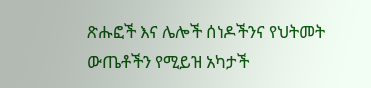ጽሑፎች እና ሌሎች ሰነዶችንና የህትመት ውጤቶችን የሚይዝ አካታች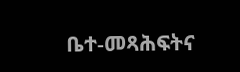ቤተ-መጻሕፍትና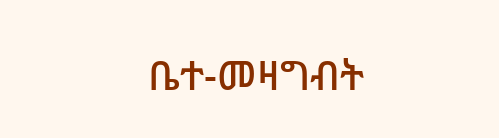ቤተ-መዛግብት